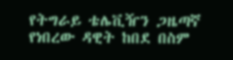የትግራይ ቴሌቪዥን ጋዜጣኛ የነበረው ዳዊት ከበደ በስም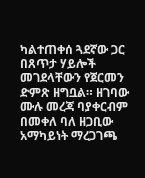ካልተጠቀሰ ጓደኛው ጋር በጸጥታ ሃይሎች መገደላቸውን የጀርመን ድምጽ ዘግቧል። ዘገባው ሙሉ መረጃ ባያቀርብም በመቀለ ባለ ዘጋቢው አማካይነት ማረጋገጫ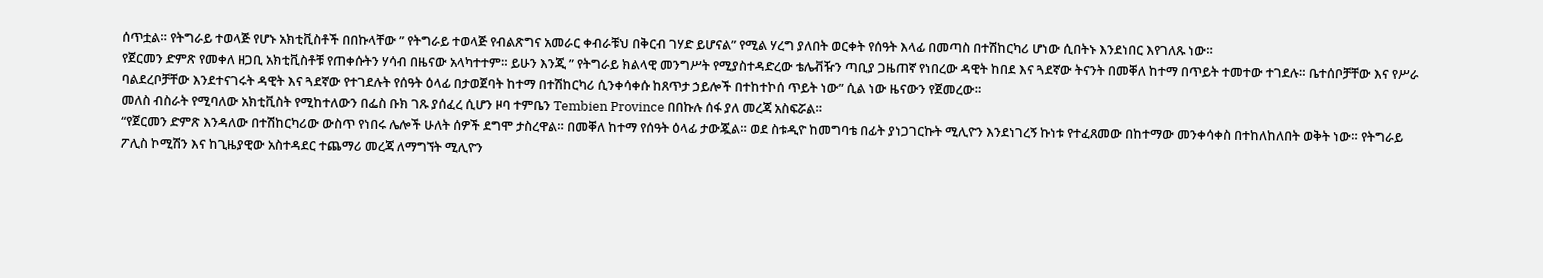ሰጥቷል። የትግራይ ተወላጅ የሆኑ አክቲቪስቶች በበኩላቸው ” የትግራይ ተወላጅ የብልጽግና አመራር ቀብራቹህ በቅርብ ገሃድ ይሆናል” የሚል ሃረግ ያለበት ወርቀት የሰዓት እላፊ በመጣስ በተሽከርካሪ ሆነው ሲበትኑ እንደነበር እየገለጹ ነው።
የጀርመን ድምጽ የመቀለ ዘጋቢ አክቲቪስቶቹ የጠቀሱትን ሃሳብ በዜናው አላካተተም። ይሁን እንጂ ” የትግራይ ክልላዊ መንግሥት የሚያስተዳድረው ቴሌቭዥን ጣቢያ ጋዜጠኛ የነበረው ዳዊት ከበደ እና ጓደኛው ትናንት በመቐለ ከተማ በጥይት ተመተው ተገደሉ። ቤተሰቦቻቸው እና የሥራ ባልደረቦቻቸው እንደተናገሩት ዳዊት እና ጓደኛው የተገደሉት የሰዓት ዕላፊ በታወጀባት ከተማ በተሽከርካሪ ሲንቀሳቀሱ ከጸጥታ ኃይሎች በተከተኮሰ ጥይት ነው” ሲል ነው ዜናውን የጀመረው።
መለስ ብስራት የሚባለው አክቲቪስት የሚከተለውን በፌስ ቡክ ገጹ ያሰፈረ ሲሆን ዞባ ተምቤን Tembien Province በበኩሉ ሰፋ ያለ መረጃ አስፍሯል።
“የጀርመን ድምጽ እንዳለው በተሽከርካሪው ውስጥ የነበሩ ሌሎች ሁለት ሰዎች ደግሞ ታስረዋል። በመቐለ ከተማ የሰዓት ዕላፊ ታውጇል። ወደ ስቱዲዮ ከመግባቴ በፊት ያነጋገርኩት ሚሊዮን እንደነገረኝ ኩነቱ የተፈጸመው በከተማው መንቀሳቀስ በተከለከለበት ወቅት ነው። የትግራይ ፖሊስ ኮሚሽን እና ከጊዜያዊው አስተዳደር ተጨማሪ መረጃ ለማግኘት ሚሊዮን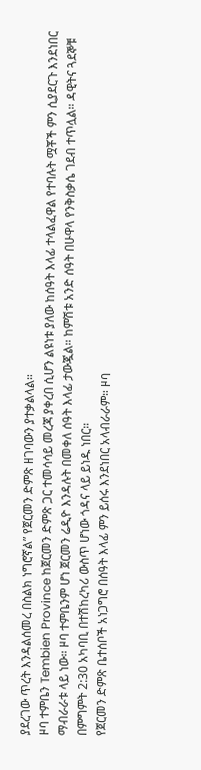ያደረገው ጥረት እንዳልሰመረ በስልክ ነግሮኛል” የጀርመን ድምጽ ዘገባውን ያተቃልላል።
ዞባ ተምቤን Tembien Province ከጀርመን ድምጽ ጋር ተመሳሳይ መረጃ ያቀረበ ሲሆን ልዩነቱ ያለው ከሰዓት እላፊ ተላልፈዋል የተባሉት ሟቾች ምን ሲያደርጉ እንደነበር ማብራራቱ ላይ ነው። ዞባ ተምቤንም ሆነ ጀርመን ሬዲዮ እንዳሉት በመቀለ ሰዓት እላፊ ታውጇል። ከምሽቱ አንድ ሰዓት በሁዋላ የንቅስቃሴ ገደብ ተጥሏል። ዳዊትና ጓደኞቹ በምግምት 2:30 አካባቢ በተሽከረካሪ ውስጥ ሆነው ጎዳና ላይ ይነዱ ነበር።
የጀርመን ድምጽ ቤተሰቦች አነጋግሮ በሰዓት እላፊ ምን ይሰሩ እንደነበር አላብራራም። ዞባ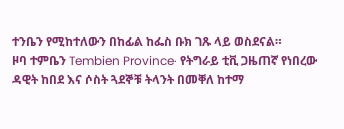ተንቤን የሚከተለውን በከፊል ከፌስ ቡክ ገጹ ላይ ወስደናል።
ዞባ ተምቤን Tembien Province· የትግራይ ቲቪ ጋዜጠኛ የነበረው ዳዊት ከበደ እና ሶስት ጓደኞቹ ትላንት በመቐለ ከተማ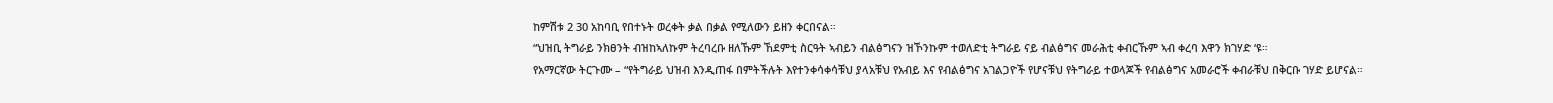ከምሽቱ 2 30 አከባቢ የበተኑት ወረቀት ቃል በቃል የሚለውን ይዘን ቀርበናል።
“ህዝቢ ትግራይ ንክፀንት ብዝከኣለኩም ትረባረቡ ዘለኹም ኸደምቲ ስርዓት ኣብይን ብልፅግናን ዝኾንኩም ተወለድቲ ትግራይ ናይ ብልፅግና መራሕቲ ቀብርኹም ኣብ ቀረባ እዋን ክገሃድ ‘ዩ።
የአማርኛው ትርጉሙ – “የትግራይ ህዝብ እንዲጠፋ በምትችሉት እየተንቀሳቀሳቹህ ያላአቹህ የአብይ እና የብልፅግና አገልጋዮች የሆናቹህ የትግራይ ተወላጆች የብልፅግና አመራሮች ቀብራቹህ በቅርቡ ገሃድ ይሆናል።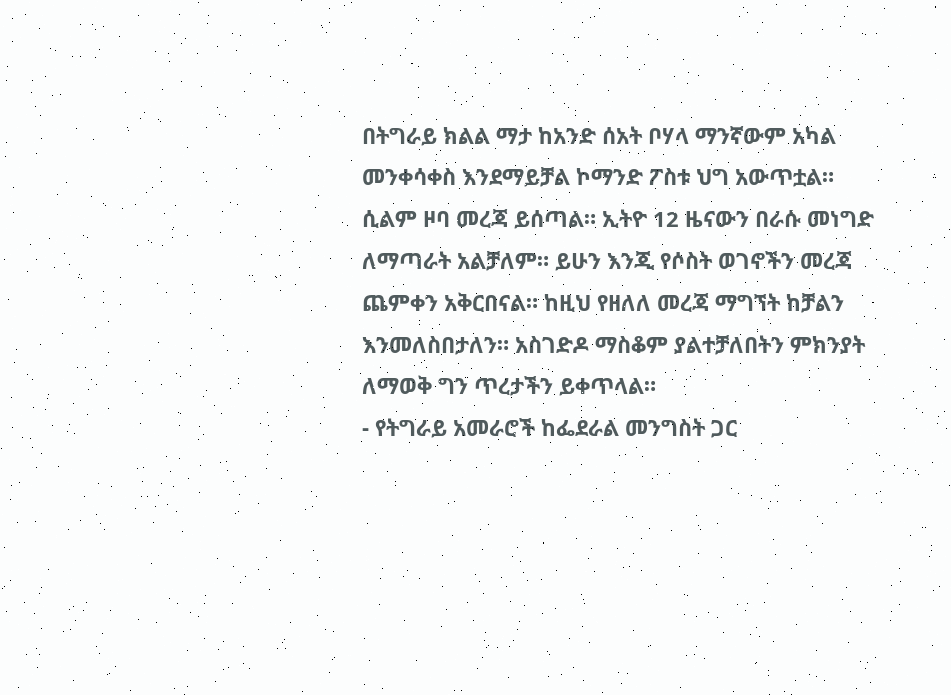በትግራይ ክልል ማታ ከአንድ ሰአት ቦሃላ ማንኛውም አካል መንቀሳቀስ እንደማይቻል ኮማንድ ፖስቱ ህግ አውጥቷል። ሲልም ዞባ መረጃ ይሰጣል። ኢትዮ 12 ዜናውን በራሱ መነግድ ለማጣራት አልቻለም። ይሁን እንጂ የሶስት ወገኖችን መረጃ ጨምቀን አቅርበናል። ከዚህ የዘለለ መረጃ ማግኘት ከቻልን እንመለስበታለን። አስገድዶ ማስቆም ያልተቻለበትን ምክንያት ለማወቅ ግን ጥረታችን ይቀጥላል።
- የትግራይ አመራሮች ከፌደራል መንግስት ጋር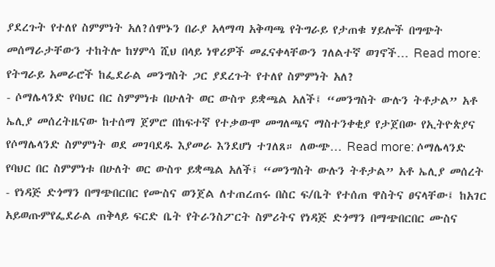ያደረጉት የተለየ ስምምነት አለ?ሰሞኑን በራያ አላማጣ አቅጣጫ የትግራይ የታጠቁ ሃይሎች በግጭት መሰማራታቸውን ተከትሎ ከሃምሳ ሺህ በላይ ነዋሪዎች መፈናቀላቸውን ገለልተኛ ወገኖች… Read more: የትግራይ አመራሮች ከፌደራል መንግስት ጋር ያደረጉት የተለየ ስምምነት አለ?
- ሶማሌላንድ የባህር በር ስምምነቱ በሁለት ወር ውስጥ ይቋጫል አለች፤ “መንግስት ውሉን ትቶታል” አቶ ኤሊያ መሰረትዜናው ከተሰማ ጀምሮ በከፍተኛ የተቃውሞ መግለጫና ማስተንቀቂያ የታጀበው የኢትዮጵያና የሶማሌላንድ ስምምነት ወደ መገባደዱ እያመራ እንደሆነ ተገለጸ። ለውጭ… Read more: ሶማሌላንድ የባህር በር ስምምነቱ በሁለት ወር ውስጥ ይቋጫል አለች፤ “መንግስት ውሉን ትቶታል” አቶ ኤሊያ መሰረት
- የነዳጅ ድጎማን በማጭበርበር የሙስና ወንጀል ለተጠረጠሩ በስር ፍ/ቤት የተሰጠ ዋስትና ፀናላቸው፤ ከአገር አይወጡምየፌደራል ጠቅላይ ፍርድ ቤት የትራንስፖርት ስምሪትና የነዳጅ ድጎማን በማጭበርበር ሙስና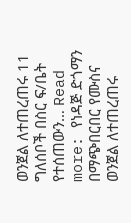ወንጀል ለተጠረጠሩ 11 ግለሰቦች በስር ፍ/ቤት የተሰጠውን… Read more: የነዳጅ ድጎማን በማጭበርበር የሙስና ወንጀል ለተጠረጠሩ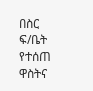በስር ፍ/ቤት የተሰጠ ዋስትና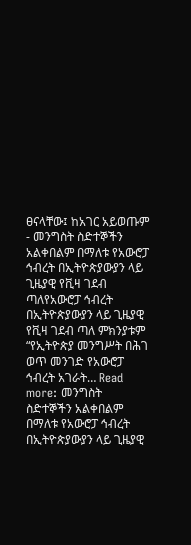ፀናላቸው፤ ከአገር አይወጡም
- መንግስት ስድተኞችን አልቀበልም በማለቱ የአውሮፓ ኅብረት በኢትዮጵያውያን ላይ ጊዜያዊ የቪዛ ገደብ ጣለየአውሮፓ ኅብረት በኢትዮጵያውያን ላይ ጊዜያዊ የቪዛ ገደብ ጣለ ምክንያቱም “የኢትዮጵያ መንግሥት በሕገ ወጥ መንገድ የአውሮፓ ኅብረት አገራት… Read more: መንግስት ስድተኞችን አልቀበልም በማለቱ የአውሮፓ ኅብረት በኢትዮጵያውያን ላይ ጊዜያዊ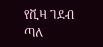የቪዛ ገደብ ጣለ